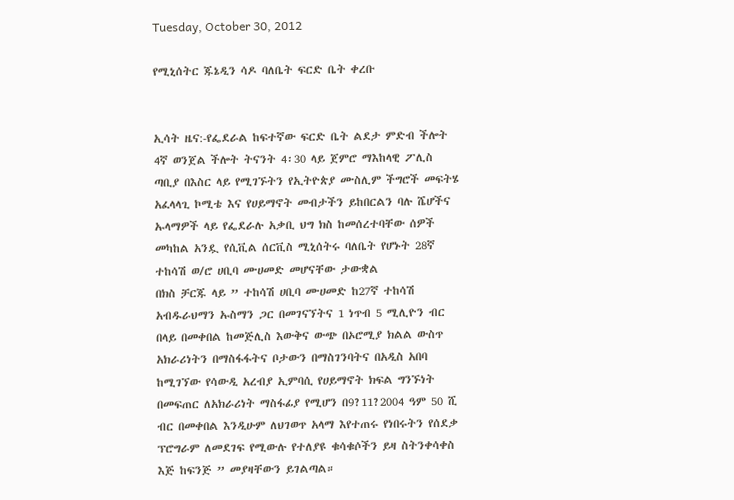Tuesday, October 30, 2012

የሚኒሰትር ጁኔዲን ሳዶ ባለቤት ፍርድ ቤት ቀረቡ


ኢሳት ዜና:-የፌደራል ከፍተኛው ፍርድ ቤት ልደታ ምድብ ችሎት 4ኛ ወንጀል ችሎት ትናንት 4፡30 ላይ ጀምሮ ማእከላዊ ፖሊስ ጣቢያ በእስር ላይ የሚገኙትን የኢትዮጵያ ሙስሊም ችግሮች መፍትሄ አፈላላጊ ኮሚቴ እና የሀይማኖት መብታችን ይከበርልን ባሉ ሼሆችና ኡላማዎች ላይ የፌደራሉ አቃቢ ህግ ክስ ከመሰረተባቸው ሰዎች መካከል አንዷ የሲቪል ሰርቪስ ሚኒሰትሩ ባለቤት የሆኑት 28ኛ ተከሳሽ ወ/ሮ ሀቢባ ሙሀመድ መሆናቸው ታውቋል
በክስ ቻርጁ ላይ ” ተከሳሽ ሀቢባ ሙሀመድ ከ27ኛ ተከሳሽ አብዱራህማን ኡስማን ጋር በመገናኘትና 1 ነጥብ 5 ሚሊዮን ብር በላይ በመቀበል ከመጅሊስ እውቅና ውጭ በኦሮሚያ ክልል ውስጥ አክራሪነትን በማስፋፋትና ቦታውን በማስገንባትና በአዲስ አበባ ከሚገኘው የሳውዲ አረብያ ኢምባሲ የሀይማኖት ክፍል ግንኙነት በመፍጠር ለአክራሪነት ማስፋፊያ የሚሆን በ9?11?2004 ዓም 50 ሺ ብር በመቀበል እንዲሁም ለህገወጥ አላማ እየተጠሩ የነበሩትን የሰደቃ ፕሮግራም ለመደገፍ የሚውሉ የተለያዩ ቁሳቁሶችን ይዛ ስትንቀሳቀስ እጅ ከፍንጅ ” መያዛቸውን ይገልጣል።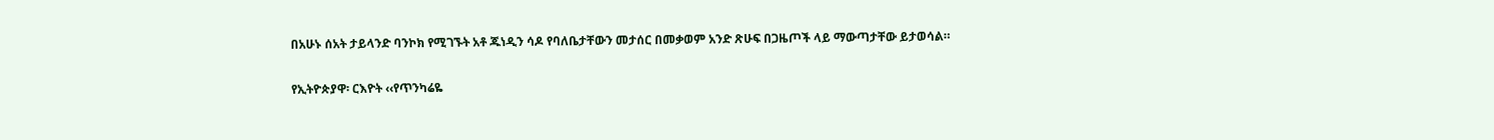በአሁኑ ሰአት ታይላንድ ባንኮክ የሚገኙት አቶ ጁነዲን ሳዶ የባለቤታቸውን መታሰር በመቃወም አንድ ጽሁፍ በጋዜጦች ላይ ማውጣታቸው ይታወሳል።

የኢትዮጵያዋ፡ ርእዮት ‹‹የጥንካሬዬ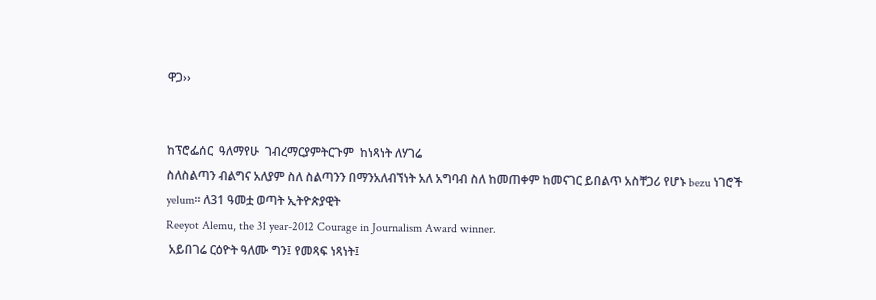ዋጋ››


ከፕሮፌሰር  ዓለማየሁ  ገብረማርያምትርጉም  ከነጻነት ለሃገሬ
ስለስልጣን ብልግና አለያም ስለ ስልጣንን በማንአለብኘነት አለ አግባብ ስለ ከመጠቀም ከመናገር ይበልጥ አስቸጋሪ የሆኑ bezu ነገሮች yelum፡፡ ለ31 ዓመቷ ወጣት ኢትዮጵያዊት
Reeyot Alemu, the 31 year-2012 Courage in Journalism Award winner.
 አይበገሬ ርዕዮት ዓለሙ ግን፤ የመጻፍ ነጻነት፤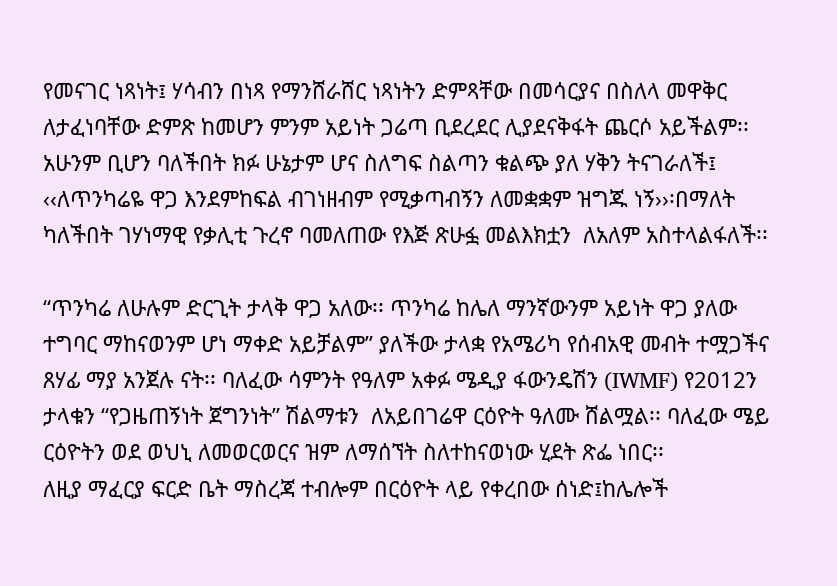የመናገር ነጻነት፤ ሃሳብን በነጻ የማንሸራሸር ነጻነትን ድምጻቸው በመሳርያና በስለላ መዋቅር ለታፈነባቸው ድምጽ ከመሆን ምንም አይነት ጋሬጣ ቢደረደር ሊያደናቅፋት ጨርሶ አይችልም፡፡  አሁንም ቢሆን ባለችበት ክፉ ሁኔታም ሆና ስለግፍ ስልጣን ቁልጭ ያለ ሃቅን ትናገራለች፤ ‹‹ለጥንካሬዬ ዋጋ እንደምከፍል ብገነዘብም የሚቃጣብኝን ለመቋቋም ዝግጁ ነኝ››፡በማለት ካለችበት ገሃነማዊ የቃሊቲ ጉረኖ ባመለጠው የእጅ ጽሁፏ መልእክቷን  ለአለም አስተላልፋለች፡፡

“ጥንካሬ ለሁሉም ድርጊት ታላቅ ዋጋ አለው፡፡ ጥንካሬ ከሌለ ማንኛውንም አይነት ዋጋ ያለው ተግባር ማከናወንም ሆነ ማቀድ አይቻልም” ያለችው ታላቋ የአሜሪካ የሰብአዊ መብት ተሟጋችና ጸሃፊ ማያ አንጀሉ ናት፡፡ ባለፈው ሳምንት የዓለም አቀፉ ሜዲያ ፋውንዴሽን (IWMF) የ2012ን  ታላቁን “የጋዜጠኝነት ጀግንነት” ሽልማቱን  ለአይበገሬዋ ርዕዮት ዓለሙ ሸልሟል፡፡ ባለፈው ሜይ ርዕዮትን ወደ ወህኒ ለመወርወርና ዝም ለማሰኘት ስለተከናወነው ሂደት ጽፌ ነበር፡፡
ለዚያ ማፈርያ ፍርድ ቤት ማስረጃ ተብሎም በርዕዮት ላይ የቀረበው ሰነድ፤ከሌሎች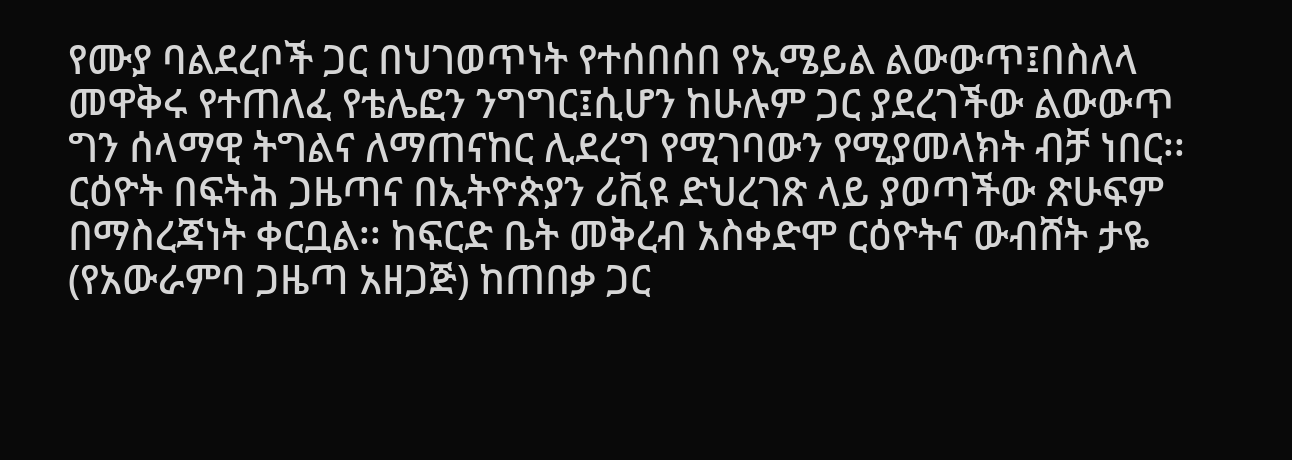የሙያ ባልደረቦች ጋር በህገወጥነት የተሰበሰበ የኢሜይል ልውውጥ፤በስለላ መዋቅሩ የተጠለፈ የቴሌፎን ንግግር፤ሲሆን ከሁሉም ጋር ያደረገችው ልውውጥ ግን ሰላማዊ ትግልና ለማጠናከር ሊደረግ የሚገባውን የሚያመላክት ብቻ ነበር፡፡ ርዕዮት በፍትሕ ጋዜጣና በኢትዮጵያን ሪቪዩ ድህረገጽ ላይ ያወጣችው ጽሁፍም በማስረጃነት ቀርቧል፡፡ ከፍርድ ቤት መቅረብ አስቀድሞ ርዕዮትና ውብሸት ታዬ (የአውራምባ ጋዜጣ አዘጋጅ) ከጠበቃ ጋር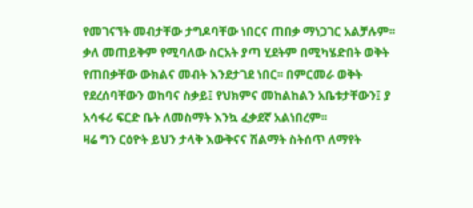የመገናኘት መብታቸው ታግዶባቸው ነበርና ጠበቃ ማነጋገር አልቻሉም፡፡ ቃለ መጠይቅም የሚባለው ስርአት ያጣ ሂደትም በሚካሄድበት ወቅት የጠበቃቸው ውክልና መብት እንደታገደ ነበር፡፡ በምርመራ ወቅት የደረሰባቸውን ወከባና ስቃይ፤ የህክምና መከልከልን አቤቱታቸውን፤ ያ አሳፋሪ ፍርድ ቤት ለመስማት እንኳ ፈቃደኛ አልነበረም፡፡
ዛሬ ግን ርዕዮት ይህን ታላቅ እውቅናና ሽልማት ስትሰጥ ለማየት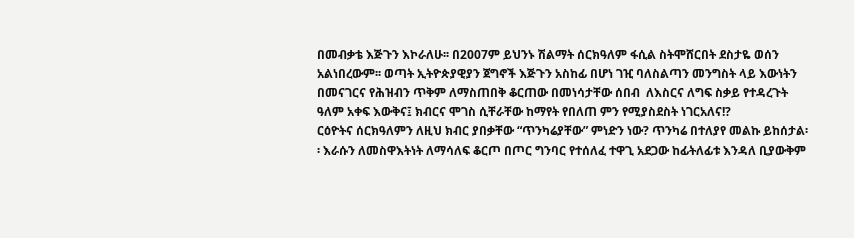በመብቃቴ እጅጉን እኮራለሁ፡፡ በ2007ም ይህንኑ ሽልማት ሰርክዓለም ፋሲል ስትሞሸርበት ደስታዬ ወሰን አልነበረውም፡፡ ወጣት ኢትዮጵያዊያን ጀግኖች እጅጉን አስከፊ በሆነ ገዢ ባለስልጣን መንግስት ላይ እውነትን በመናገርና የሕዝብን ጥቅም ለማስጠበቅ ቆርጠው በመነሳታቸው ሰበብ  ለእስርና ለግፍ ስቃይ የተዳረጉት ዓለም አቀፍ እውቅና፤ ክብርና ሞገስ ሲቸራቸው ከማየት የበለጠ ምን የሚያስደስት ነገርአለና!?
ርዕዮትና ሰርክዓለምን ለዚህ ክብር ያበቃቸው “ጥንካሬያቸው” ምነድን ነው? ጥንካሬ በተለያየ መልኩ ይከሰታል፡፡ እራሱን ለመስዋእትነት ለማሳለፍ ቆርጦ በጦር ግንባር የተሰለፈ ተዋጊ አደጋው ከፊትለፊቱ እንዳለ ቢያውቅም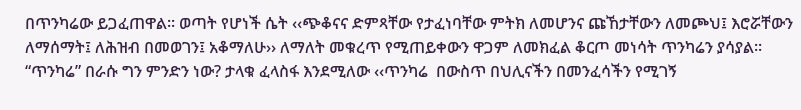በጥንካሬው ይጋፈጠዋል፡፡ ወጣት የሆነች ሴት ‹‹ጭቆናና ድምጻቸው የታፈነባቸው ምትክ ለመሆንና ጩኸታቸውን ለመጮህ፤ እሮሯቸውን ለማሰማት፤ ለሕዝብ በመወገን፤ አቆማለሁ›› ለማለት መቁረጥ የሚጠይቀውን ዋጋም ለመክፈል ቆርጦ መነሳት ጥንካሬን ያሳያል፡፡ “ጥንካሬ” በራሱ ግን ምንድን ነው? ታላቁ ፈላስፋ እንደሚለው ‹‹ጥንካሬ  በውስጥ በህሊናችን በመንፈሳችን የሚገኝ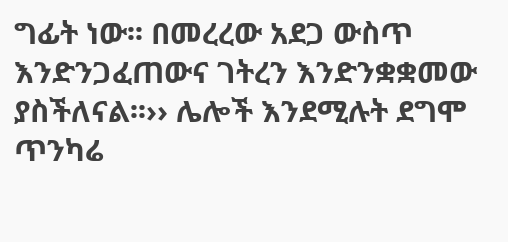ግፊት ነው፡፡ በመረረው አደጋ ውስጥ እንድንጋፈጠውና ገትረን እንድንቋቋመው ያስችለናል፡፡›› ሌሎች እንደሚሉት ደግሞ ጥንካሬ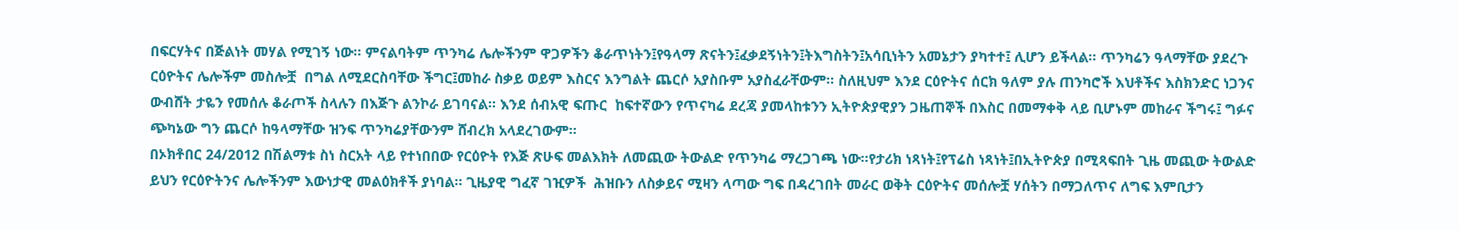በፍርሃትና በጅልነት መሃል የሚገኝ ነው፡፡ ምናልባትም ጥንካሬ ሌሎችንም ዋጋዎችን ቆራጥነትን፤የዓላማ ጽናትን፤ፈቃደኝነትን፤ትእግስትን፤አሳቢነትን አመኔታን ያካተተ፤ ሊሆን ይችላል፡፡ ጥንካሬን ዓላማቸው ያደረጉ ርዕዮትና ሌሎችም መስሎቿ  በግል ለሚደርስባቸው ችግር፤መከራ ስቃይ ወይም እስርና እንግልት ጨርሶ አያስቡም አያስፈራቸውም፡፡ ስለዚህም እንደ ርዕዮትና ሰርክ ዓለም ያሉ ጠንካሮች እህቶችና እስክንድር ነጋንና ውብሸት ታዬን የመሰሉ ቆራጦች ስላሉን በእጅጉ ልንኮራ ይገባናል፡፡ እንደ ሰብአዊ ፍጡር  ከፍተኛውን የጥናካሬ ደረጃ ያመላከቱንን ኢትዮጵያዊያን ጋዜጠኞች በእስር በመማቀቅ ላይ ቢሆኑም መከራና ችግሩ፤ ግፉና ጭካኔው ግን ጨርሶ ከዓላማቸው ዝንፍ ጥንካሬያቸውንም ሸብረክ አላደረገውም፡፡
በኦክቶበር 24/2012 በሽልማቱ ስነ ስርአት ላይ የተነበበው የርዕዮት የእጅ ጽሁፍ መልእክት ለመጪው ትውልድ የጥንካሬ ማረጋገጫ ነው፡፡የታሪክ ነጻነት፤የፕሬስ ነጻነት፤በኢትዮጵያ በሚጻፍበት ጊዜ መጪው ትውልድ ይህን የርዕዮትንና ሌሎችንም እውነታዊ መልዕክቶች ያነባል፡፡ ጊዜያዊ ግፈኛ ገዢዎች  ሕዝቡን ለስቃይና ሚዛን ላጣው ግፍ በዳረገበት መራር ወቅት ርዕዮትና መሰሎቿ ሃሰትን በማጋለጥና ለግፍ እምቢታን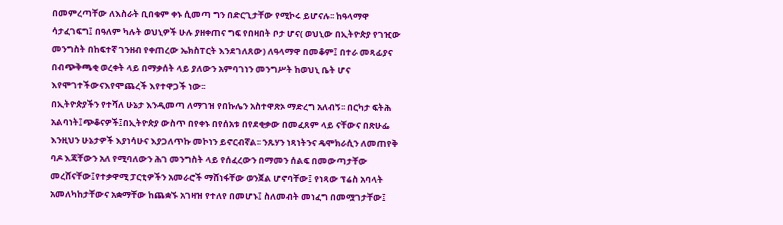በመምረጣቸው ለእስራት ቢበቁም ቀኑ ሲመጣ ግን በድርጊታቸው የሚኮሩ ይሆናሉ፡፡ ከዓላማዋ ሳታፈገፍግ፤ በዓለም ካሉት ወህኒዎች ሁሉ ያዘቀጠና ግፍ የበዛበት ቦታ ሆና( ወህኒው በኢትዮጵያ የገዢው መንግስት በከፍተኛ ገንዘብ የቀጠረው ኤክስፐርት እንደገለጸው) ለዓላማዋ በመቆም፤ በተራ መጻፊያና በብጭቅጫቂ ወረቀት ላይ በማቃሰት ላይ ያለውን አምባገነን መንግሥት ከወህኒ ቤት ሆና እየሞገተችውናእየሞጨረች እየተዋጋች ነው፡፡
በኢትዮጵያችን የተሻለ ሁኔታ እንዲመጣ ለማገዝ የበኩሌን አስተዋጽኦ ማድረግ አለብኝ፡፡ በርካታ ፍትሕ አልባነት፤ጭቆናዎች፤በኢትዮጵያ ውስጥ በየቀኑ በየሰአቱ በየደቂቃው በመፈጸም ላይ ናቸውና በጽሁፌ እንዚህን ሁኔታዎች እያነሳሁና እያጋለጥኩ መኮነን ይኖርብኛል፡፡ ንጹሃን ነጻነትንና ዴሞክራሲን ለመጠየቅ ባዶ እጃቸውን አለ የሚባለውን ሕገ መንግስት ላይ የሰፈረውን በማመን ሰልፍ በመውጣታቸው  መረሸናቸው፤የተቃዋሚ ፓርቲዎችን አመራሮች ማሸነፋቸው ወንጀል ሆኖባቸው፤ የነጻው ፕሬስ አባላት አመለካከታቸውና አቋማቸው ከጨቋኙ አገዛዝ የተለየ በመሆኑ፤ ስለመብት መነፈግ በመሟገታቸው፤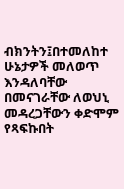ብክንትን፤በተመለከተ ሁኔታዎች መለወጥ እንዳለባቸው በመናገራቸው ለወህኒ መዳረጋቸውን ቀድሞም የጻፍኩበት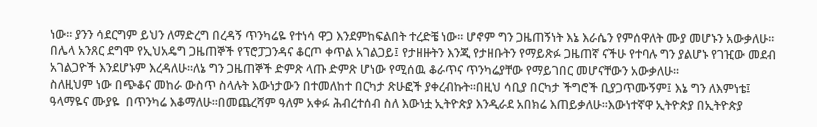ነው፡፡ ያንን ሳደርግም ይህን ለማድረግ በረዳኝ ጥንካሬዬ የተነሳ ዋጋ እንደምከፍልበት ተረድቼ ነው፡፡ ሆኖም ግን ጋዜጠኝነት እኔ እራሴን የምሰዋለት ሙያ መሆኑን አውቃለሁ፡፡ በሌላ አንጸር ደግሞ የኢህአዴግ ጋዜጠኞች የፕሮፓጋንዳና ቆርጦ ቀጥል አገልጋይ፤ የታዘዙትን እንጂ የታዘቡትን የማይጽፉ ጋዜጠኛ ናችሁ የተባሉ ግን ያልሆኑ የገዢው መደብ አገልጋዮች እንደሆኑም እረዳለሁ፡፡ለኔ ግን ጋዜጠኞች ድምጽ ላጡ ድምጽ ሆነው የሚሰዉ ቆራጥና ጥንካሬያቸው የማይገበር መሆናቸውን አውቃለሁ፡፡
ስለዚህም ነው በጭቆና መከራ ውስጥ ስላሉት እውነታውን በተመለከተ በርካታ ጽሁፎች ያቀረብኩት፡፡በዚህ ሳቢያ በርካታ ችግሮች ቢያጋጥሙኝም፤ እኔ ግን ለእምነቴ፤ ዓላማዬና ሙያዬ  በጥንካሬ እቆማለሁ፡፡በመጨረሻም ዓለም አቀፉ ሕብረተሰብ ስለ እውነቷ ኢትዮጵያ እንዲራደ አበክሬ እጠይቃለሁ፡፡እውነተኛዋ ኢትዮጵያ በኢትዮጵያ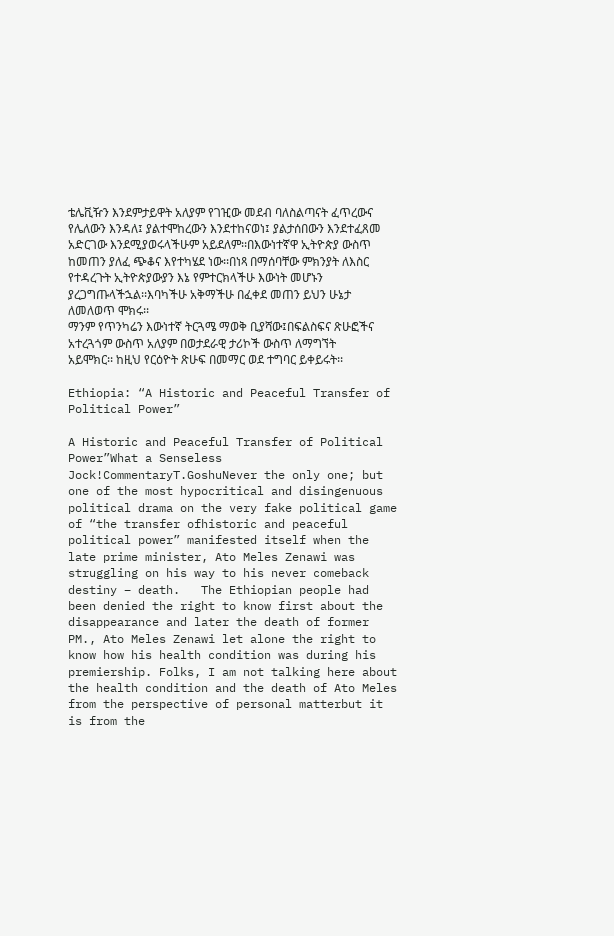ቴሌቪዥን እንደምታይዋት አለያም የገዢው መደብ ባለስልጣናት ፈጥረውና የሌለውን እንዳለ፤ ያልተሞከረውን እንደተከናወነ፤ ያልታሰበውን እንደተፈጸመ አድርገው እንደሚያወሩላችሁም አይደለም፡፡በእውነተኛዋ ኢትዮጵያ ውስጥ ከመጠን ያለፈ ጭቆና እየተካሄደ ነው፡፡በነጻ በማሰባቸው ምክንያት ለእስር የተዳረጉት ኢትዮጵያውያን እኔ የምተርክላችሁ እውነት መሆኑን ያረጋግጡላችኋል፡፡እባካችሁ አቅማችሁ በፈቀደ መጠን ይህን ሁኔታ ለመለወጥ ሞክሩ፡፡
ማንም የጥንካሬን እውነተኛ ትርጓሜ ማወቅ ቢያሻው፤በፍልስፍና ጽሁፎችና አተረጓጎም ውስጥ አለያም በወታደራዊ ታሪኮች ውስጥ ለማግኘት አይሞክር፡፡ ከዚህ የርዕዮት ጽሁፍ በመማር ወደ ተግባር ይቀይሩት፡፡

Ethiopia: “A Historic and Peaceful Transfer of Political Power”

A Historic and Peaceful Transfer of Political Power”What a Senseless Jock!CommentaryT.GoshuNever the only one; but one of the most hypocritical and disingenuous political drama on the very fake political game of “the transfer ofhistoric and peaceful political power” manifested itself when the late prime minister, Ato Meles Zenawi was struggling on his way to his never comeback destiny – death.   The Ethiopian people had been denied the right to know first about the disappearance and later the death of former PM., Ato Meles Zenawi let alone the right to know how his health condition was during his premiership. Folks, I am not talking here about the health condition and the death of Ato Meles from the perspective of personal matterbut it is from the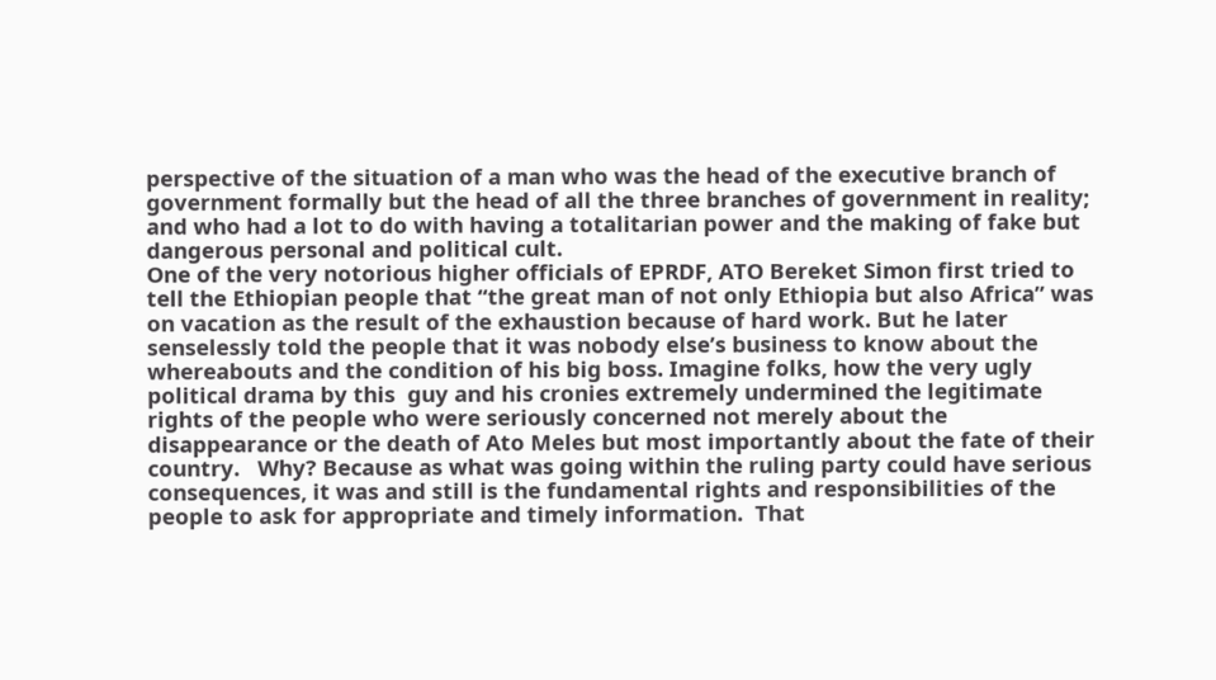perspective of the situation of a man who was the head of the executive branch of government formally but the head of all the three branches of government in reality; and who had a lot to do with having a totalitarian power and the making of fake but dangerous personal and political cult.
One of the very notorious higher officials of EPRDF, ATO Bereket Simon first tried to tell the Ethiopian people that “the great man of not only Ethiopia but also Africa” was on vacation as the result of the exhaustion because of hard work. But he later senselessly told the people that it was nobody else’s business to know about the whereabouts and the condition of his big boss. Imagine folks, how the very ugly political drama by this  guy and his cronies extremely undermined the legitimate rights of the people who were seriously concerned not merely about the disappearance or the death of Ato Meles but most importantly about the fate of their country.   Why? Because as what was going within the ruling party could have serious consequences, it was and still is the fundamental rights and responsibilities of the people to ask for appropriate and timely information.  That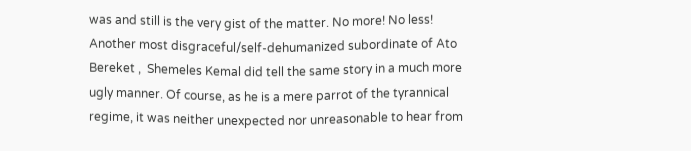was and still is the very gist of the matter. No more! No less!
Another most disgraceful/self-dehumanized subordinate of Ato Bereket ,  Shemeles Kemal did tell the same story in a much more ugly manner. Of course, as he is a mere parrot of the tyrannical regime, it was neither unexpected nor unreasonable to hear from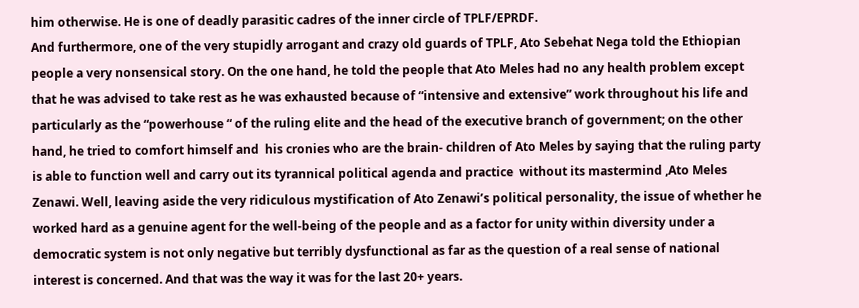him otherwise. He is one of deadly parasitic cadres of the inner circle of TPLF/EPRDF.
And furthermore, one of the very stupidly arrogant and crazy old guards of TPLF, Ato Sebehat Nega told the Ethiopian people a very nonsensical story. On the one hand, he told the people that Ato Meles had no any health problem except that he was advised to take rest as he was exhausted because of “intensive and extensive” work throughout his life and particularly as the “powerhouse “ of the ruling elite and the head of the executive branch of government; on the other hand, he tried to comfort himself and  his cronies who are the brain- children of Ato Meles by saying that the ruling party  is able to function well and carry out its tyrannical political agenda and practice  without its mastermind ,Ato Meles Zenawi. Well, leaving aside the very ridiculous mystification of Ato Zenawi’s political personality, the issue of whether he worked hard as a genuine agent for the well-being of the people and as a factor for unity within diversity under a democratic system is not only negative but terribly dysfunctional as far as the question of a real sense of national interest is concerned. And that was the way it was for the last 20+ years.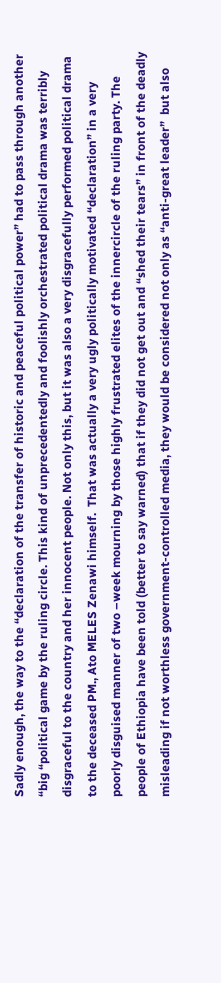Sadly enough, the way to the “declaration of the transfer of historic and peaceful political power” had to pass through another “big “political game by the ruling circle. This kind of unprecedentedly and foolishly orchestrated political drama was terribly disgraceful to the country and her innocent people. Not only this, but it was also a very disgracefully performed political drama to the deceased PM., Ato MELES Zenawi himself.  That was actually a very ugly politically motivated “declaration” in a very poorly disguised manner of two –week mourning by those highly frustrated elites of the innercircle of the ruling party. The people of Ethiopia have been told (better to say warned) that if they did not get out and “shed their tears” in front of the deadly misleading if not worthless government-controlled media, they would be considered not only as “anti-great leader”  but also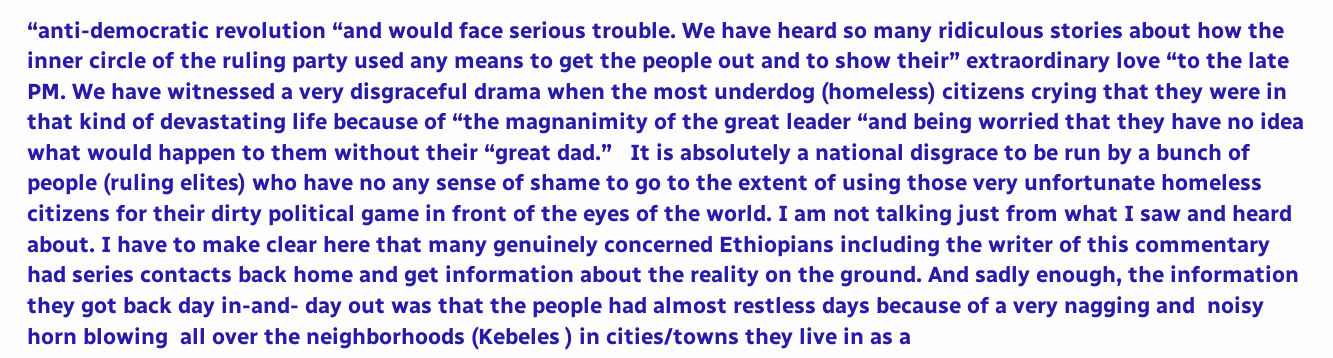“anti-democratic revolution “and would face serious trouble. We have heard so many ridiculous stories about how the inner circle of the ruling party used any means to get the people out and to show their” extraordinary love “to the late PM. We have witnessed a very disgraceful drama when the most underdog (homeless) citizens crying that they were in that kind of devastating life because of “the magnanimity of the great leader “and being worried that they have no idea what would happen to them without their “great dad.”   It is absolutely a national disgrace to be run by a bunch of people (ruling elites) who have no any sense of shame to go to the extent of using those very unfortunate homeless citizens for their dirty political game in front of the eyes of the world. I am not talking just from what I saw and heard about. I have to make clear here that many genuinely concerned Ethiopians including the writer of this commentary had series contacts back home and get information about the reality on the ground. And sadly enough, the information they got back day in-and- day out was that the people had almost restless days because of a very nagging and  noisy horn blowing  all over the neighborhoods (Kebeles ) in cities/towns they live in as a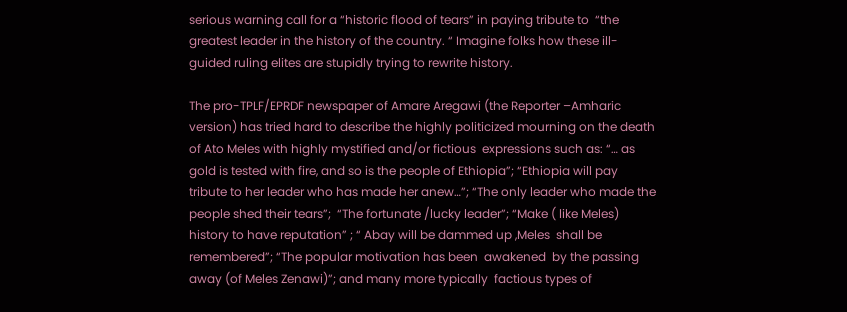serious warning call for a “historic flood of tears” in paying tribute to  “the greatest leader in the history of the country. “ Imagine folks how these ill-guided ruling elites are stupidly trying to rewrite history.

The pro-TPLF/EPRDF newspaper of Amare Aregawi (the Reporter –Amharic version) has tried hard to describe the highly politicized mourning on the death of Ato Meles with highly mystified and/or fictious  expressions such as: “… as gold is tested with fire, and so is the people of Ethiopia”; “Ethiopia will pay tribute to her leader who has made her anew…”; “The only leader who made the people shed their tears”;  “The fortunate /lucky leader”; “Make ( like Meles) history to have reputation” ; “ Abay will be dammed up ,Meles  shall be remembered”; “The popular motivation has been  awakened  by the passing away (of Meles Zenawi)”; and many more typically  factious types of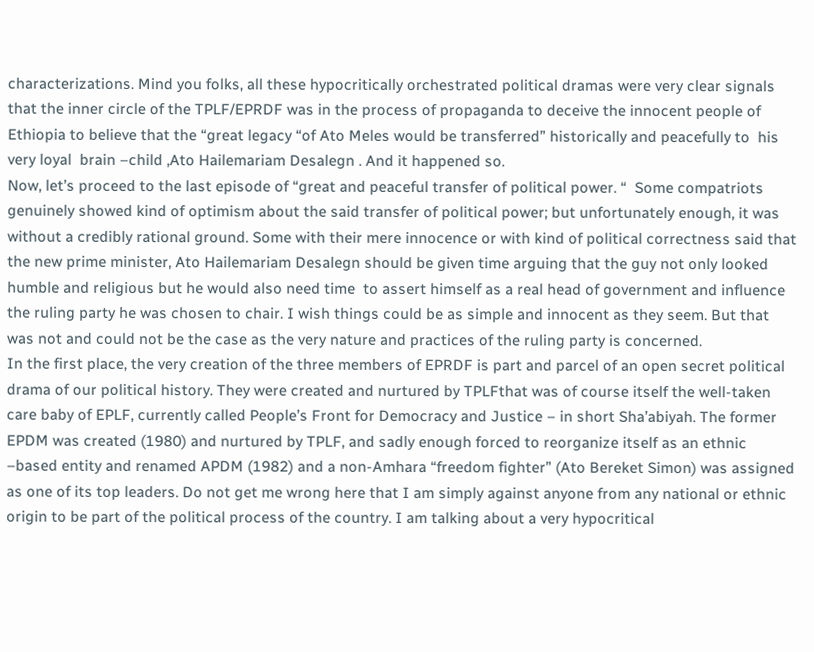characterizations. Mind you folks, all these hypocritically orchestrated political dramas were very clear signals that the inner circle of the TPLF/EPRDF was in the process of propaganda to deceive the innocent people of Ethiopia to believe that the “great legacy “of Ato Meles would be transferred” historically and peacefully to  his very loyal  brain –child ,Ato Hailemariam Desalegn . And it happened so.
Now, let’s proceed to the last episode of “great and peaceful transfer of political power. “  Some compatriots genuinely showed kind of optimism about the said transfer of political power; but unfortunately enough, it was without a credibly rational ground. Some with their mere innocence or with kind of political correctness said that the new prime minister, Ato Hailemariam Desalegn should be given time arguing that the guy not only looked humble and religious but he would also need time  to assert himself as a real head of government and influence the ruling party he was chosen to chair. I wish things could be as simple and innocent as they seem. But that was not and could not be the case as the very nature and practices of the ruling party is concerned.
In the first place, the very creation of the three members of EPRDF is part and parcel of an open secret political drama of our political history. They were created and nurtured by TPLFthat was of course itself the well-taken care baby of EPLF, currently called People’s Front for Democracy and Justice – in short Sha’abiyah. The former EPDM was created (1980) and nurtured by TPLF, and sadly enough forced to reorganize itself as an ethnic –based entity and renamed APDM (1982) and a non-Amhara “freedom fighter” (Ato Bereket Simon) was assigned as one of its top leaders. Do not get me wrong here that I am simply against anyone from any national or ethnic origin to be part of the political process of the country. I am talking about a very hypocritical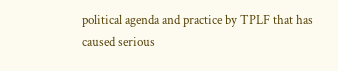political agenda and practice by TPLF that has caused serious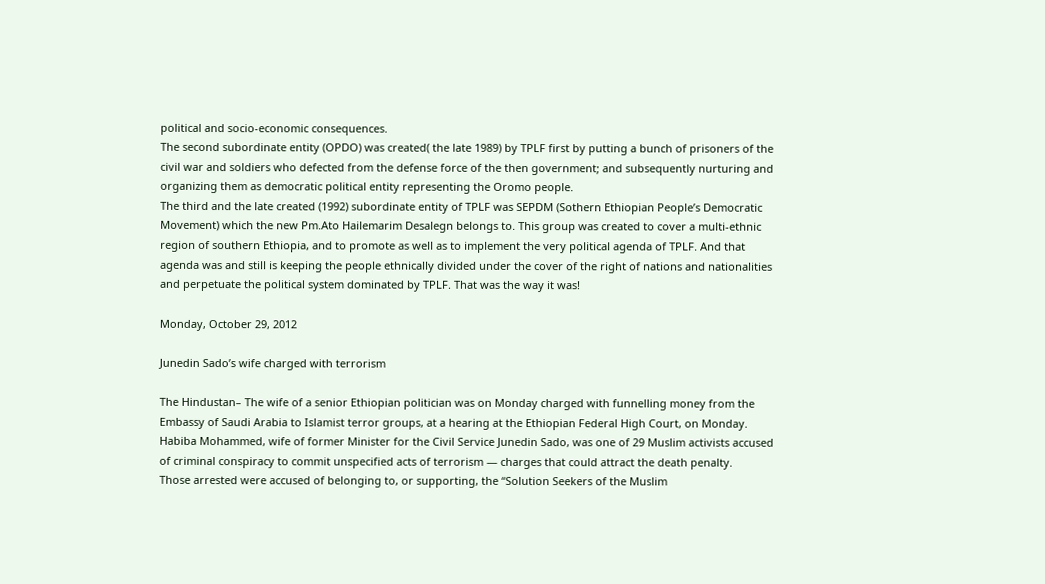political and socio-economic consequences.
The second subordinate entity (OPDO) was created( the late 1989) by TPLF first by putting a bunch of prisoners of the civil war and soldiers who defected from the defense force of the then government; and subsequently nurturing and organizing them as democratic political entity representing the Oromo people.
The third and the late created (1992) subordinate entity of TPLF was SEPDM (Sothern Ethiopian People’s Democratic Movement) which the new Pm.Ato Hailemarim Desalegn belongs to. This group was created to cover a multi-ethnic region of southern Ethiopia, and to promote as well as to implement the very political agenda of TPLF. And that agenda was and still is keeping the people ethnically divided under the cover of the right of nations and nationalities and perpetuate the political system dominated by TPLF. That was the way it was!

Monday, October 29, 2012

Junedin Sado’s wife charged with terrorism

The Hindustan– The wife of a senior Ethiopian politician was on Monday charged with funnelling money from the Embassy of Saudi Arabia to Islamist terror groups, at a hearing at the Ethiopian Federal High Court, on Monday.
Habiba Mohammed, wife of former Minister for the Civil Service Junedin Sado, was one of 29 Muslim activists accused of criminal conspiracy to commit unspecified acts of terrorism — charges that could attract the death penalty.
Those arrested were accused of belonging to, or supporting, the “Solution Seekers of the Muslim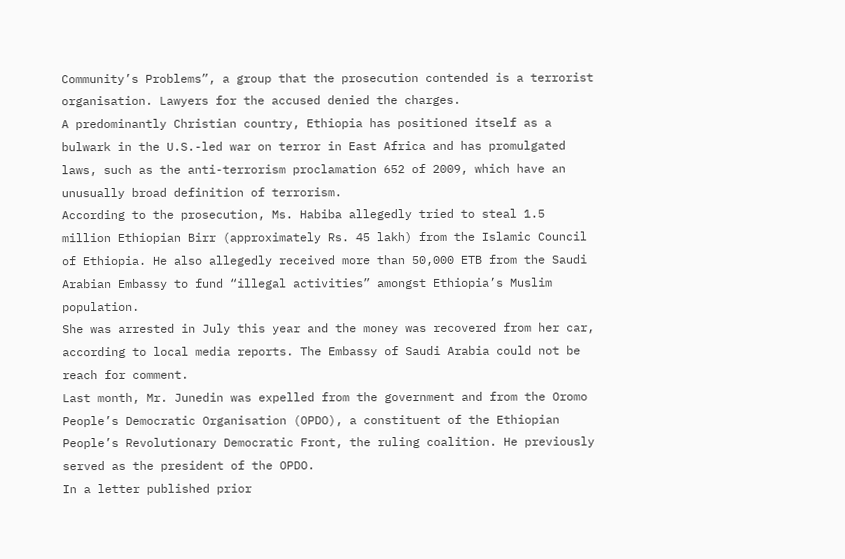Community’s Problems”, a group that the prosecution contended is a terrorist organisation. Lawyers for the accused denied the charges.
A predominantly Christian country, Ethiopia has positioned itself as a bulwark in the U.S.-led war on terror in East Africa and has promulgated laws, such as the anti-terrorism proclamation 652 of 2009, which have an unusually broad definition of terrorism.
According to the prosecution, Ms. Habiba allegedly tried to steal 1.5 million Ethiopian Birr (approximately Rs. 45 lakh) from the Islamic Council of Ethiopia. He also allegedly received more than 50,000 ETB from the Saudi Arabian Embassy to fund “illegal activities” amongst Ethiopia’s Muslim population.
She was arrested in July this year and the money was recovered from her car, according to local media reports. The Embassy of Saudi Arabia could not be reach for comment.
Last month, Mr. Junedin was expelled from the government and from the Oromo People’s Democratic Organisation (OPDO), a constituent of the Ethiopian People’s Revolutionary Democratic Front, the ruling coalition. He previously served as the president of the OPDO.
In a letter published prior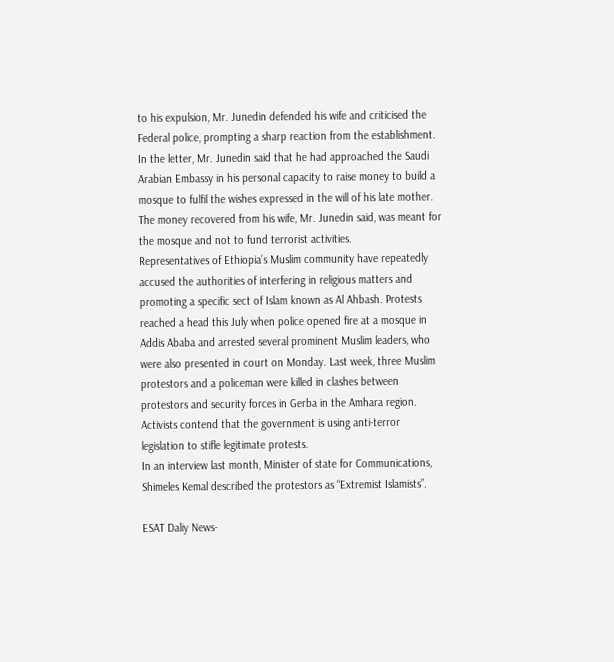to his expulsion, Mr. Junedin defended his wife and criticised the Federal police, prompting a sharp reaction from the establishment. In the letter, Mr. Junedin said that he had approached the Saudi Arabian Embassy in his personal capacity to raise money to build a mosque to fulfil the wishes expressed in the will of his late mother. The money recovered from his wife, Mr. Junedin said, was meant for the mosque and not to fund terrorist activities.
Representatives of Ethiopia’s Muslim community have repeatedly accused the authorities of interfering in religious matters and promoting a specific sect of Islam known as Al Ahbash. Protests reached a head this July when police opened fire at a mosque in Addis Ababa and arrested several prominent Muslim leaders, who were also presented in court on Monday. Last week, three Muslim protestors and a policeman were killed in clashes between protestors and security forces in Gerba in the Amhara region.
Activists contend that the government is using anti-terror legislation to stifle legitimate protests.
In an interview last month, Minister of state for Communications, Shimeles Kemal described the protestors as “Extremist Islamists”.

ESAT Daliy News-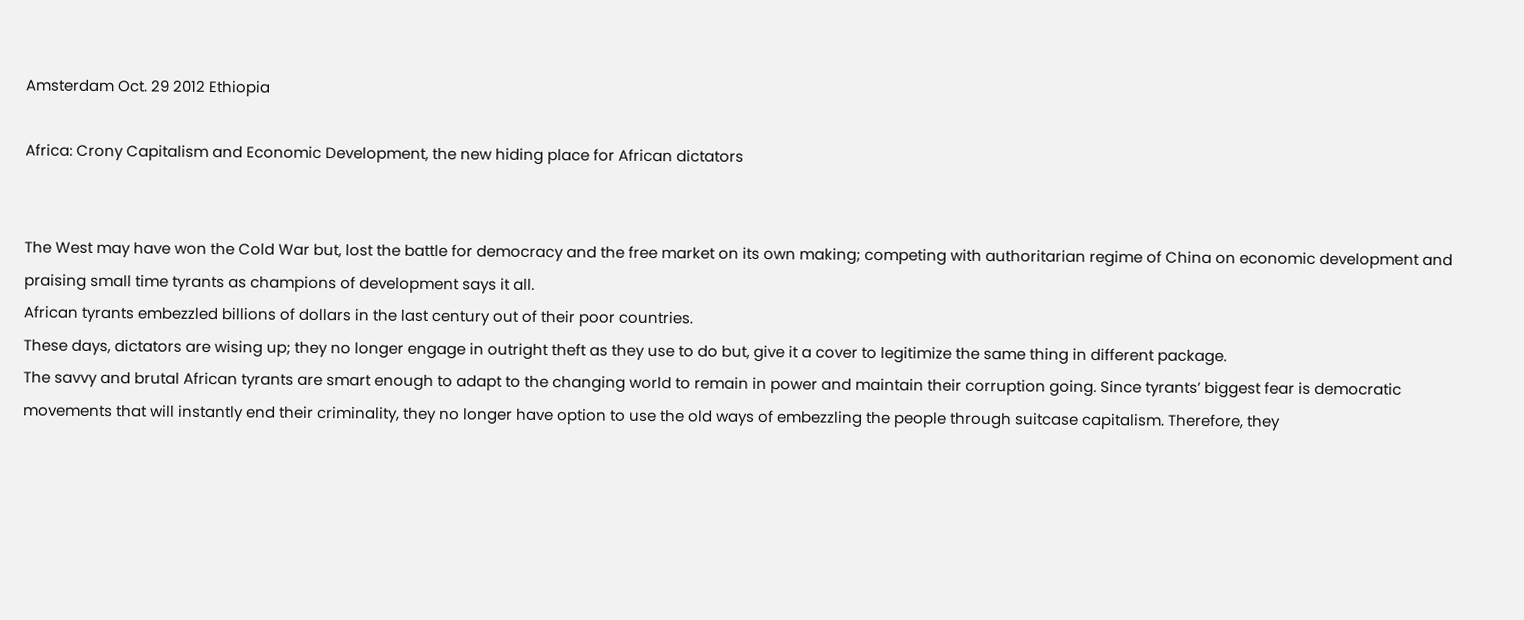Amsterdam Oct. 29 2012 Ethiopia

Africa: Crony Capitalism and Economic Development, the new hiding place for African dictators


The West may have won the Cold War but, lost the battle for democracy and the free market on its own making; competing with authoritarian regime of China on economic development and praising small time tyrants as champions of development says it all.
African tyrants embezzled billions of dollars in the last century out of their poor countries.
These days, dictators are wising up; they no longer engage in outright theft as they use to do but, give it a cover to legitimize the same thing in different package.
The savvy and brutal African tyrants are smart enough to adapt to the changing world to remain in power and maintain their corruption going. Since tyrants’ biggest fear is democratic movements that will instantly end their criminality, they no longer have option to use the old ways of embezzling the people through suitcase capitalism. Therefore, they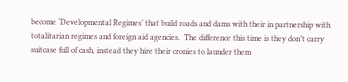become ‘Developmental Regimes’ that build roads and dams with their in partnership with totalitarian regimes and foreign aid agencies.  The difference this time is they don’t carry suitcase full of cash, instead they hire their cronies to launder them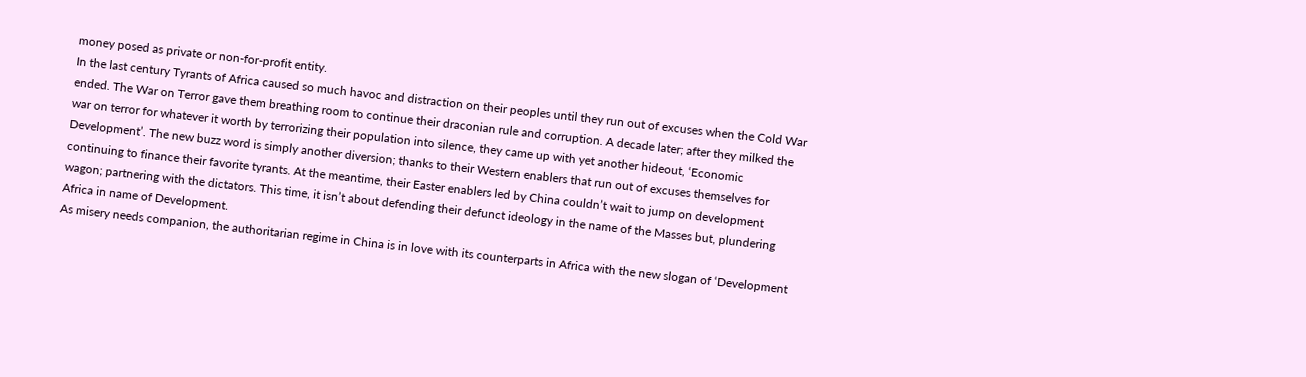money posed as private or non-for-profit entity.
In the last century Tyrants of Africa caused so much havoc and distraction on their peoples until they run out of excuses when the Cold War ended. The War on Terror gave them breathing room to continue their draconian rule and corruption. A decade later; after they milked the war on terror for whatever it worth by terrorizing their population into silence, they came up with yet another hideout, ‘Economic Development’. The new buzz word is simply another diversion; thanks to their Western enablers that run out of excuses themselves for continuing to finance their favorite tyrants. At the meantime, their Easter enablers led by China couldn’t wait to jump on development wagon; partnering with the dictators. This time, it isn’t about defending their defunct ideology in the name of the Masses but, plundering Africa in name of Development.
As misery needs companion, the authoritarian regime in China is in love with its counterparts in Africa with the new slogan of ‘Development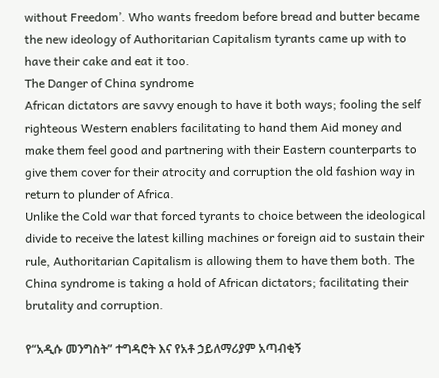without Freedom’. Who wants freedom before bread and butter became the new ideology of Authoritarian Capitalism tyrants came up with to have their cake and eat it too.
The Danger of China syndrome
African dictators are savvy enough to have it both ways; fooling the self righteous Western enablers facilitating to hand them Aid money and make them feel good and partnering with their Eastern counterparts to give them cover for their atrocity and corruption the old fashion way in return to plunder of Africa.
Unlike the Cold war that forced tyrants to choice between the ideological divide to receive the latest killing machines or foreign aid to sustain their rule, Authoritarian Capitalism is allowing them to have them both. The China syndrome is taking a hold of African dictators; facilitating their brutality and corruption.

የ“አዲሱ መንግስት” ተግዳሮት እና የአቶ ኃይለማሪያም አጣብቂኝ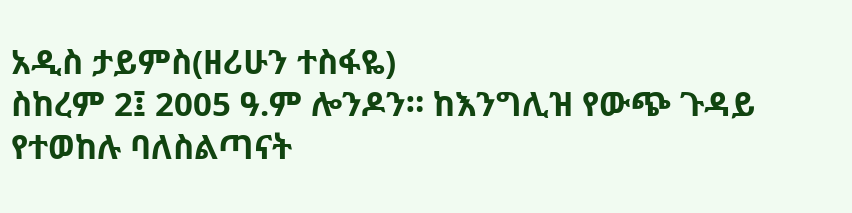አዲስ ታይምስ(ዘሪሁን ተስፋዬ)
ስከረም 2፤ 2005 ዓ.ም ሎንዶን። ከእንግሊዝ የውጭ ጉዳይ የተወከሉ ባለስልጣናት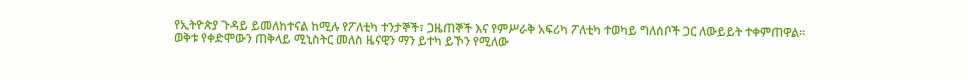የኢትዮጵያ ጉዳይ ይመለከተናል ከሚሉ የፖለቲካ ተንታኞች፣ ጋዜጠኞች እና የምሥራቅ አፍሪካ ፖለቲካ ተወካይ ግለሰቦች ጋር ለውይይት ተቀምጠዋል። ወቅቱ የቀድሞውን ጠቅላይ ሚኒስትር መለስ ዜናዊን ማን ይተካ ይኾን የሚለው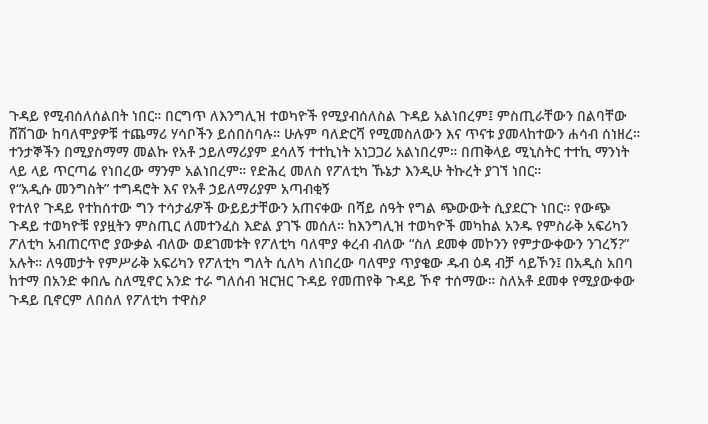ጉዳይ የሚብሰለሰልበት ነበር። በርግጥ ለእንግሊዝ ተወካዮች የሚያብሰለስል ጉዳይ አልነበረም፤ ምስጢራቸውን በልባቸው ሸሽገው ከባለሞያዎቹ ተጨማሪ ሃሳቦችን ይሰበስባሉ። ሁሉም ባለድርሻ የሚመስለውን እና ጥናቱ ያመላከተውን ሐሳብ ሰነዘረ። ተንታኞችን በሚያስማማ መልኩ የአቶ ኃይለማሪያም ደሳለኝ ተተኪነት አነጋጋሪ አልነበረም። በጠቅላይ ሚኒስትር ተተኪ ማንነት ላይ ላይ ጥርጣሬ የነበረው ማንም አልነበረም። የድሕረ መለስ የፖለቲካ ኹኔታ እንዲሁ ትኩረት ያገኘ ነበር።
የ“አዲሱ መንግስት” ተግዳሮት እና የአቶ ኃይለማሪያም አጣብቂኝ
የተለየ ጉዳይ የተከሰተው ግን ተሳታፊዎች ውይይታቸውን አጠናቀው በሻይ ሰዓት የግል ጭውውት ሲያደርጉ ነበር። የውጭ ጉዳይ ተወካዮቹ የያዟትን ምስጢር ለመተንፈስ እድል ያገኙ መሰለ። ከእንግሊዝ ተወካዮች መካከል አንዱ የምስራቅ አፍሪካን ፖለቲካ አብጠርጥሮ ያውቃል ብለው ወደገመቱት የፖለቲካ ባለሞያ ቀረብ ብለው “ስለ ደመቀ መኮንን የምታውቀውን ንገረኝ?” አሉት። ለዓመታት የምሥራቅ አፍሪካን የፖለቲካ ግለት ሲለካ ለነበረው ባለሞያ ጥያቄው ዱብ ዕዳ ብቻ ሳይኾን፤ በአዲስ አበባ ከተማ በአንድ ቀበሌ ስለሚኖር አንድ ተራ ግለሰብ ዝርዝር ጉዳይ የመጠየቅ ጉዳይ ኾኖ ተሰማው። ስለአቶ ደመቀ የሚያውቀው ጉዳይ ቢኖርም ለበሰለ የፖለቲካ ተዋስዖ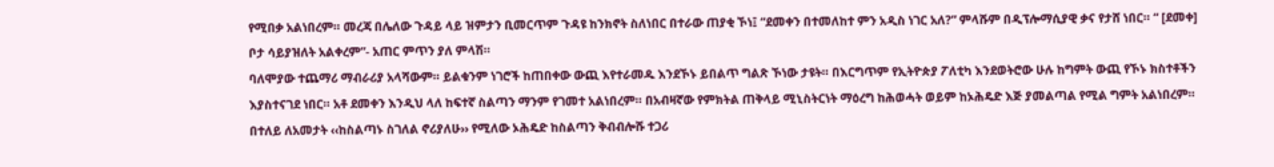የሚበቃ አልነበረም። መረጃ በሌለው ጉዳይ ላይ ዝምታን ቢመርጥም ጉዳዩ ከንክኖት ስለነበር በተራው ጠያቂ ኾነ፤ “ደመቀን በተመለከተ ምን አዲስ ነገር አለ?” ምላሹም በዲፕሎማሲያዊ ቃና የታሸ ነበር። “ [ደመቀ] ቦታ ሳይያዝለት አልቀረም”- አጠር ምጥን ያለ ምላሽ።
ባለሞያው ተጨማሪ ማብራሪያ አላሻውም። ይልቁንም ነገሮች ከጠበቀው ውጪ እየተራመዱ እንደኾኑ ይበልጥ ግልጽ ኾነው ታዩት። በእርግጥም የኢትዮጵያ ፖለቲካ እንደወትሮው ሁሉ ከግምት ውጪ የኾኑ ክስተቶችን እያስተናገደ ነበር። አቶ ደመቀን እንዲህ ላለ ከፍተኛ ስልጣን ማንም የገመተ አልነበረም። በአብዛኛው የምክትል ጠቅላይ ሚኒስትርነት ማዕረግ ከሕወሓት ወይም ከኦሕዴድ እጅ ያመልጣል የሚል ግምት አልነበረም። በተለይ ለአመታት ‹‹ከስልጣኑ ስገለል ኖሪያለሁ›› የሚለው ኦሕዴድ ከስልጣን ቅብብሎሹ ተጋሪ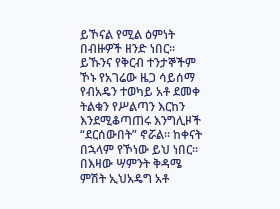ይኾናል የሚል ዕምነት በብዙዎች ዘንድ ነበር።
ይኹንና የቅርብ ተንታኞችም ኾኑ የአገሬው ዜጋ ሳይሰማ የብአዴን ተወካይ አቶ ደመቀ ትልቁን የሥልጣን እርከን እንደሚቆጣጠሩ እንግሊዞች “ደርሰውበት” ኖሯል። ከቀናት በኋላም የኾነው ይህ ነበር። በእዛው ሣምንት ቅዳሜ ምሽት ኢህአዴግ አቶ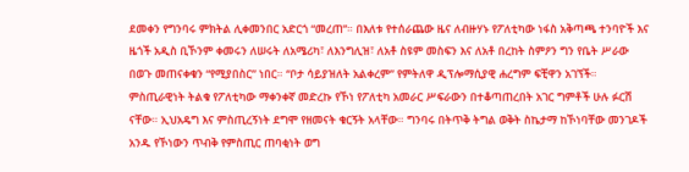ደመቀን የግንባሩ ምክትል ሊቀመንበር አድርጎ “መረጠ”። በእለቱ የተሰራጨው ዜና ለብዙሃኑ የፖለቲካው ነፋስ አቅጣጫ ተንባዮች እና ዜጎች አዲስ ቢኾንም ቀመሩን ለሠሩት ለአሜሪካ፣ ለእንግሊዝ፣ ለአቶ ስዩም መስፍን እና ለአቶ በረከት ስምዖን ግን የቤት ሥራው በወጉ መጠናቀቁን “የሚያበስር” ነበር። “ቦታ ሳይያዝለት አልቀረም” የምትለዋ ዲፕሎማሲያዊ ሐረግም ፍቺዋን አገኘች።
ምስጢራዊነት ትልቁ የፖለቲካው ማቀንቀኛ መድረኩ የኾነ የፖለቲካ አመራር ሥፍራውን በተቆጣጠረበት አገር ግምቶች ሁሉ ፉርሽ ናቸው። ኢህአዴግ እና ምስጢረኝነት ደግሞ የዘመናት ቁርኝት አላቸው። ግንባሩ በትጥቅ ትግል ወቅት ስኬታማ ከኾነባቸው መንገዶች አንዱ የኾነውን ጥብቅ የምስጢር ጠባቂነት ወግ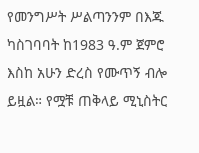የመንግሥት ሥልጣንንም በእጁ ካስገባባት ከ1983 ዓ.ም ጀምሮ እስከ አሁን ድረስ የሙጥኝ ብሎ ይዟል። የሟቹ ጠቅላይ ሚኒስትር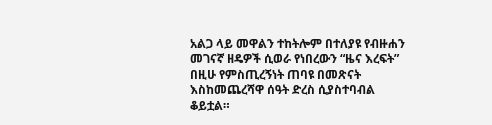አልጋ ላይ መዋልን ተከትሎም በተለያዩ የብዙሐን መገናኛ ዘዴዎች ሲወራ የነበረውን “ዜና እረፍት” በዚሁ የምስጢረኝነት ጠባዩ በመጽናት እስከመጨረሻዋ ሰዓት ድረስ ሲያስተባብል ቆይቷል።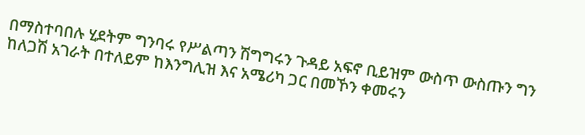በማስተባበሉ ሂደትም ግንባሩ የሥልጣን ሽግግሩን ጉዳይ አፍኖ ቢይዝም ውስጥ ውስጡን ግን ከለጋሽ አገራት በተለይም ከእንግሊዝ እና አሜሪካ ጋር በመኾን ቀመሩን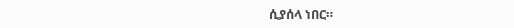ሲያሰላ ነበር።